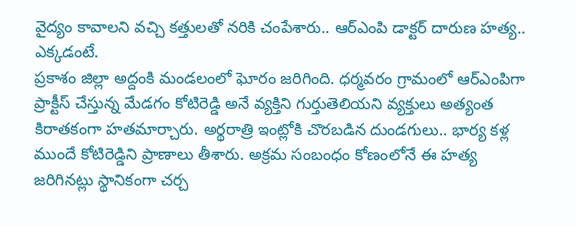వైద్యం కావాలని వచ్చి కత్తులతో నరికి చంపేశారు.. ఆర్ఎంపి డాక్టర్ దారుణ హత్య.. ఎక్కడంటే.
ప్రకాశం జిల్లా అద్దంకి మండలంలో ఘోరం జరిగింది. ధర్మవరం గ్రామంలో ఆర్ఎంపిగా ప్రాక్టీస్ చేస్తున్న మేడగం కోటిరెడ్డి అనే వ్యక్తిని గుర్తుతెలియని వ్యక్తులు అత్యంత కిరాతకంగా హతమార్చారు. అర్థరాత్రి ఇంట్లోకి చొరబడిన దుండగులు.. భార్య కళ్ల ముందే కోటిరెడ్డిని ప్రాణాలు తీశారు. అక్రమ సంబంధం కోణంలోనే ఈ హత్య జరిగినట్లు స్థానికంగా చర్చ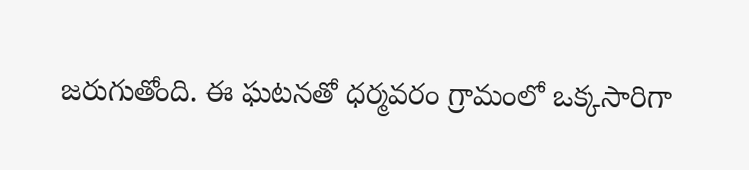జరుగుతోంది. ఈ ఘటనతో ధర్మవరం గ్రామంలో ఒక్కసారిగా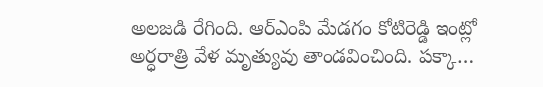అలజడి రేగింది. ఆర్ఎంపి మేడగం కోటిరెడ్డి ఇంట్లో అర్ధరాత్రి వేళ మృత్యువు తాండవించింది. పక్కా…